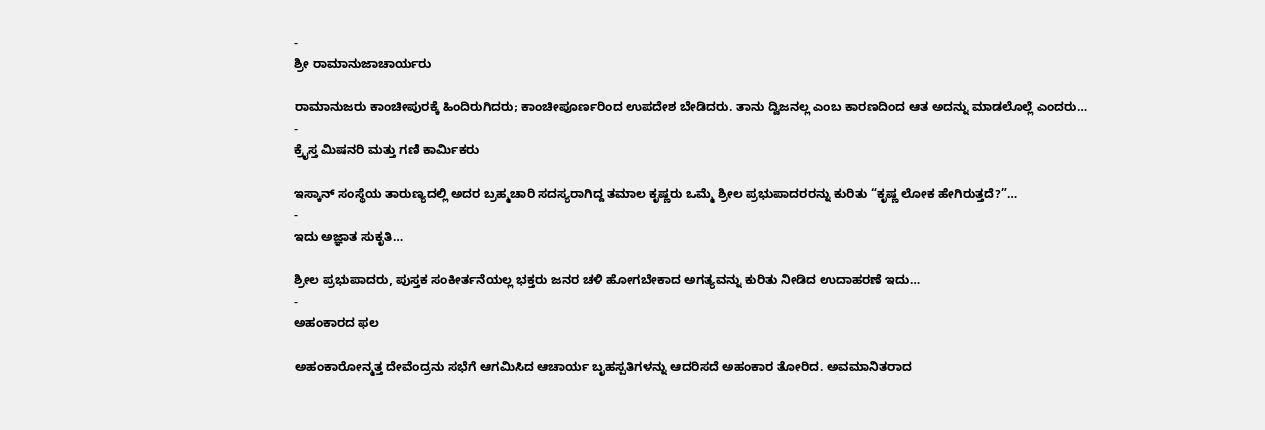-
ಶ್ರೀ ರಾಮಾನುಜಾಚಾರ್ಯರು

ರಾಮಾನುಜರು ಕಾಂಚೀಪುರಕ್ಕೆ ಹಿಂದಿರುಗಿದರು; ಕಾಂಚೀಪೂರ್ಣರಿಂದ ಉಪದೇಶ ಬೇಡಿದರು. ತಾನು ದ್ವಿಜನಲ್ಲ ಎಂಬ ಕಾರಣದಿಂದ ಆತ ಅದನ್ನು ಮಾಡಲೊಲ್ಲೆ ಎಂದರು…
-
ಕ್ರೈಸ್ತ ಮಿಷನರಿ ಮತ್ತು ಗಣಿ ಕಾರ್ಮಿಕರು

ಇಸ್ಕಾನ್ ಸಂಸ್ಥೆಯ ತಾರುಣ್ಯದಲ್ಲಿ ಅದರ ಬ್ರಹ್ಮಚಾರಿ ಸದಸ್ಯರಾಗಿದ್ದ ತಮಾಲ ಕೃಷ್ಣರು ಒಮ್ಮೆ ಶ್ರೀಲ ಪ್ರಭುಪಾದರರನ್ನು ಕುರಿತು “ಕೃಷ್ಣ ಲೋಕ ಹೇಗಿರುತ್ತದೆ?”…
-
ಇದು ಅಜ್ಞಾತ ಸುಕೃತಿ…

ಶ್ರೀಲ ಪ್ರಭುಪಾದರು, ಪುಸ್ತಕ ಸಂಕೀರ್ತನೆಯಲ್ಲ ಭಕ್ತರು ಜನರ ಚಳಿ ಹೋಗಬೇಕಾದ ಅಗತ್ಯವನ್ನು ಕುರಿತು ನೀಡಿದ ಉದಾಹರಣೆ ಇದು…
-
ಅಹಂಕಾರದ ಫಲ

ಅಹಂಕಾರೋನ್ಮತ್ತ ದೇವೆಂದ್ರನು ಸಭೆಗೆ ಆಗಮಿಸಿದ ಆಚಾರ್ಯ ಬೃಹಸ್ಪತಿಗಳನ್ನು ಆದರಿಸದೆ ಅಹಂಕಾರ ತೋರಿದ. ಅವಮಾನಿತರಾದ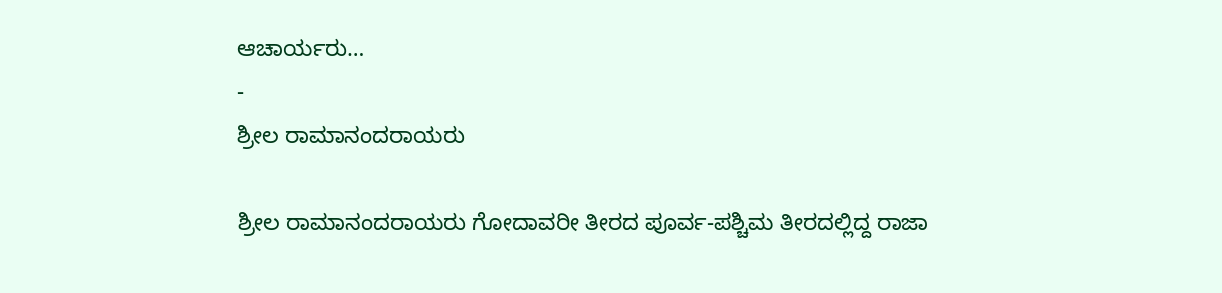ಆಚಾರ್ಯರು…
-
ಶ್ರೀಲ ರಾಮಾನಂದರಾಯರು

ಶ್ರೀಲ ರಾಮಾನಂದರಾಯರು ಗೋದಾವರೀ ತೀರದ ಪೂರ್ವ-ಪಶ್ಚಿಮ ತೀರದಲ್ಲಿದ್ದ ರಾಜಾ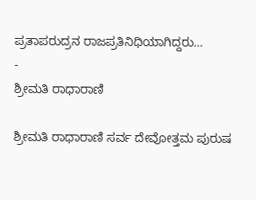ಪ್ರತಾಪರುದ್ರನ ರಾಜಪ್ರತಿನಿಧಿಯಾಗಿದ್ದರು…
-
ಶ್ರೀಮತಿ ರಾಧಾರಾಣಿ

ಶ್ರೀಮತಿ ರಾಧಾರಾಣಿ ಸರ್ವ ದೇವೋತ್ತಮ ಪುರುಷ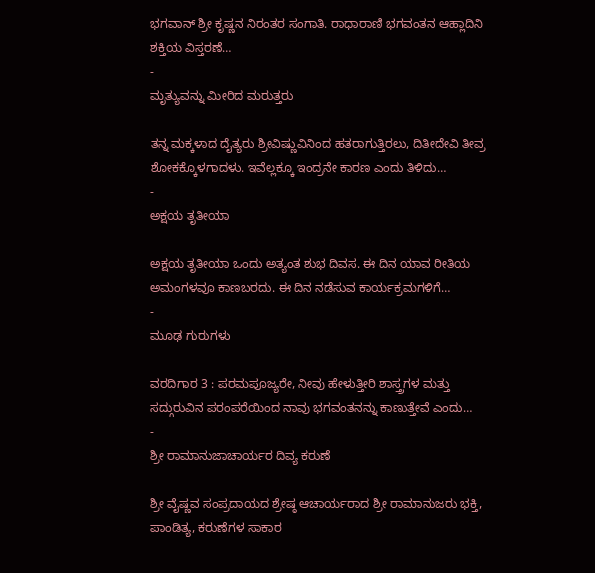ಭಗವಾನ್ ಶ್ರೀ ಕೃಷ್ಣನ ನಿರಂತರ ಸಂಗಾತಿ. ರಾಧಾರಾಣಿ ಭಗವಂತನ ಆಹ್ಲಾದಿನಿ ಶಕ್ತಿಯ ವಿಸ್ತರಣೆ…
-
ಮೃತ್ಯುವನ್ನು ಮೀರಿದ ಮರುತ್ತರು

ತನ್ನ ಮಕ್ಕಳಾದ ದೈತ್ಯರು ಶ್ರೀವಿಷ್ಣುವಿನಿಂದ ಹತರಾಗುತ್ತಿರಲು, ದಿತೀದೇವಿ ತೀವ್ರ ಶೋಕಕ್ಕೊಳಗಾದಳು. ಇವೆಲ್ಲಕ್ಕೂ ಇಂದ್ರನೇ ಕಾರಣ ಎಂದು ತಿಳಿದು…
-
ಅಕ್ಷಯ ತೃತೀಯಾ

ಅಕ್ಷಯ ತೃತೀಯಾ ಒಂದು ಅತ್ಯಂತ ಶುಭ ದಿವಸ. ಈ ದಿನ ಯಾವ ರೀತಿಯ ಅಮಂಗಳವೂ ಕಾಣಬರದು. ಈ ದಿನ ನಡೆಸುವ ಕಾರ್ಯಕ್ರಮಗಳಿಗೆ…
-
ಮೂಢ ಗುರುಗಳು

ವರದಿಗಾರ 3 : ಪರಮಪೂಜ್ಯರೇ, ನೀವು ಹೇಳುತ್ತೀರಿ ಶಾಸ್ತ್ರಗಳ ಮತ್ತು ಸದ್ಗುರುವಿನ ಪರಂಪರೆಯಿಂದ ನಾವು ಭಗವಂತನನ್ನು ಕಾಣುತ್ತೇವೆ ಎಂದು…
-
ಶ್ರೀ ರಾಮಾನುಜಾಚಾರ್ಯರ ದಿವ್ಯ ಕರುಣೆ

ಶ್ರೀ ವೈಷ್ಣವ ಸಂಪ್ರದಾಯದ ಶ್ರೇಷ್ಠ ಆಚಾರ್ಯರಾದ ಶ್ರೀ ರಾಮಾನುಜರು ಭಕ್ತಿ, ಪಾಂಡಿತ್ಯ, ಕರುಣೆಗಳ ಸಾಕಾರ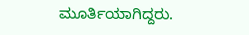ಮೂರ್ತಿಯಾಗಿದ್ದರು.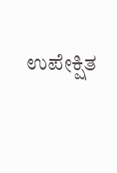ಉಪೇಕ್ಷಿತ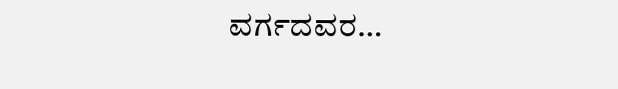ವರ್ಗದವರ…